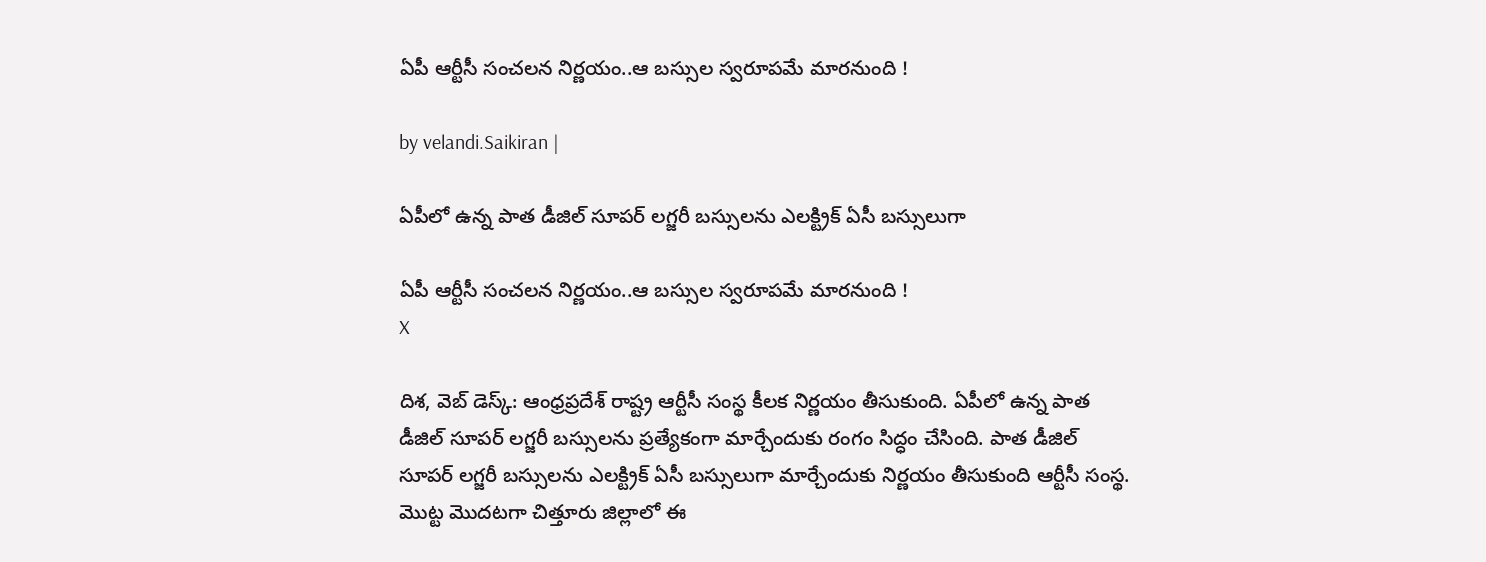ఏపీ ఆర్టీసీ సంచ‌ల‌న నిర్ణ‌యం..ఆ బ‌స్సుల స్వ‌రూప‌మే మార‌నుంది !

by velandi.Saikiran |

ఏపీలో ఉన్న పాత డీజిల్ సూపర్ లగ్జరీ బస్సులను ఎల‌క్ట్రిక్‌ ఏసీ బస్సులుగా

ఏపీ ఆర్టీసీ సంచ‌ల‌న నిర్ణ‌యం..ఆ బ‌స్సుల స్వ‌రూప‌మే మార‌నుంది !
X

దిశ‌, వెబ్ డెస్క్‌: ఆంధ్రప్రదేశ్ రాష్ట్ర ఆర్టీసీ సంస్థ కీలక నిర్ణయం తీసుకుంది. ఏపీలో ఉన్న పాత డీజిల్ సూపర్ లగ్జరీ బస్సులను ప్రత్యేకంగా మార్చేందుకు రంగం సిద్ధం చేసింది. పాత డీజిల్ సూపర్ లగ్జరీ బస్సులను ఎల‌క్ట్రిక్‌ ఏసీ బస్సులుగా మార్చేందుకు నిర్ణ‌యం తీసుకుంది ఆర్టీసీ సంస్థ. మొట్ట మొదటగా చిత్తూరు జిల్లాలో ఈ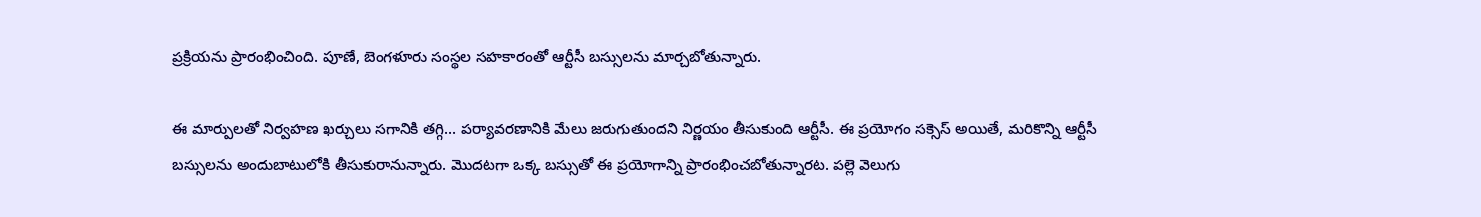ప్రక్రియను ప్రారంభించింది. పూణే, బెంగళూరు సంస్థల సహకారంతో ఆర్టీసీ బస్సులను మార్చబోతున్నారు.

ఈ మార్పులతో నిర్వహణ ఖర్చులు సగానికి తగ్గి... పర్యావరణానికి మేలు జరుగుతుందని నిర్ణయం తీసుకుంది ఆర్టీసీ. ఈ ప్రయోగం సక్సెస్ అయితే, మరికొన్ని ఆర్టీసీ బస్సులను అందుబాటులోకి తీసుకురానున్నారు. మొదటగా ఒక్క బస్సుతో ఈ ప్రయోగాన్ని ప్రారంభించబోతున్నారట. పల్లె వెలుగు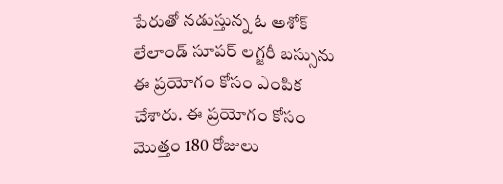పేరుతో నడుస్తున్న ఓ అశోక్ లేలాండ్ సూపర్ లగ్జరీ బస్సును ఈ ప్రయోగం కోసం ఎంపిక చేశారు. ఈ ప్రయోగం కోసం మొత్తం 180 రోజులు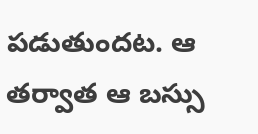పడుతుందట. ఆ తర్వాత ఆ బస్సు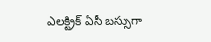ఎలక్ట్రిక్ ఏసీ బస్సుగా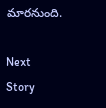మారనుంది.

Next Story